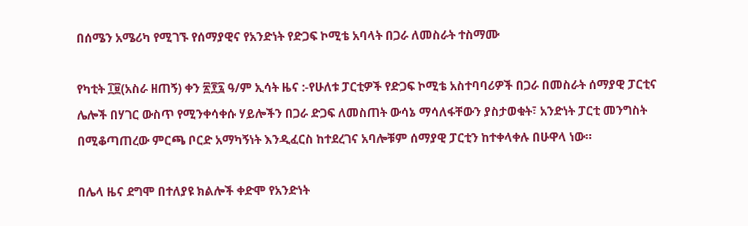በሰሜን አሜሪካ የሚገኙ የሰማያዊና የአንድነት የድጋፍ ኮሚቴ አባላት በጋራ ለመስራት ተስማሙ

የካቲት ፲፱(አስራ ዘጠኝ) ቀን ፳፻፯ ዓ/ም ኢሳት ዜና :-የሁለቱ ፓርቲዎች የድጋፍ ኮሚቴ አስተባባሪዎች በጋራ በመስራት ሰማያዊ ፓርቲና ሌሎች በሃገር ውስጥ የሚንቀሳቀሱ ሃይሎችን በጋራ ድጋፍ ለመስጠት ውሳኔ ማሳለፋቸውን ያስታወቁት፣ አንድነት ፓርቲ መንግስት በሚቆጣጠረው ምርጫ ቦርድ አማካኝነት እንዲፈርስ ከተደረገና አባሎቹም ሰማያዊ ፓርቲን ከተቀላቀሉ በሁዋላ ነው።

በሌላ ዜና ደግሞ በተለያዩ ክልሎች ቀድሞ የአንድነት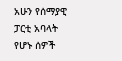አሁን የሰማያዊ ፓርቲ አባላት የሆኑ ሰዎች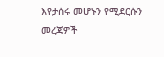እየታሰሩ መሆኑን የሚደርሱን መረጃዎች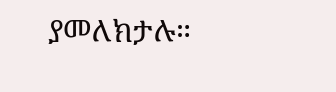ያመለክታሉ።